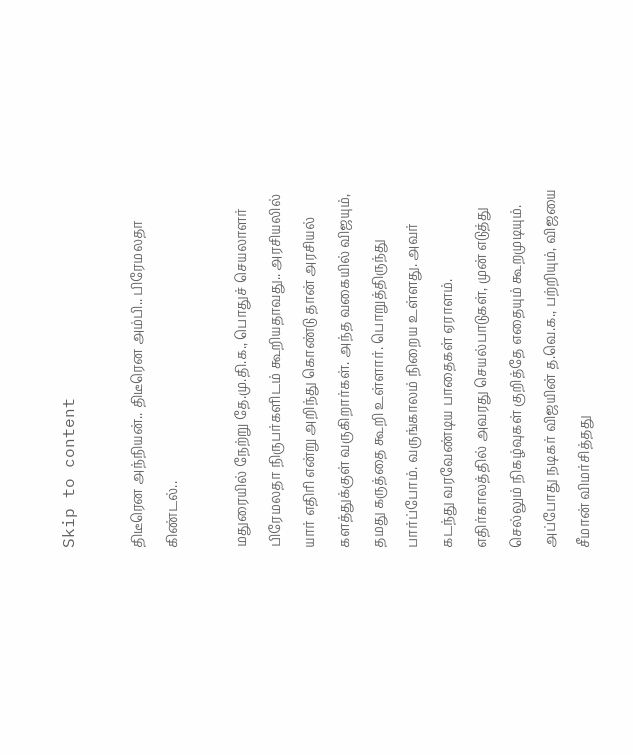Skip to content

திடீரென அந்நியன்.. திடீரென அம்பி.. பிரேமலதா கிண்டல்..

மதுரையில் நேற்று தே.மு.தி.க., பொதுச் செயலாளர் பிரேமலதா நிருபர்களிடம் கூறியதாவது.. அரசியலில் யார் எதிரி என்று அறிந்து கொண்டு தான் அரசியல் களத்துக்குள் வருகிறார்கள். அந்த வகையில் விஜயும், தமது கருத்தை கூறி உள்ளார். பொறுத்திருந்து பார்ப்போம். வருங்காலம் நிறைய உள்ளது. அவர் கடந்து வரவேண்டிய பாதைகள் ஏராளம். எதிர்காலத்தில் அவரது செயல்பாடுகள், முன் எடுத்து செல்லும் நிகழ்வுகள் குறித்தே எதையும் கூறமுடியும். அப்போது நடிகர் விஜயின் த.வெ.க., பற்றியும், விஜயை சீமான் விமர்சித்தது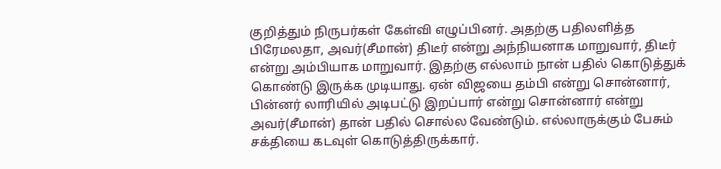குறித்தும் நிருபர்கள் கேள்வி எழுப்பினர். அதற்கு பதிலளித்த பிரேமலதா, அவர்(சீமான்) திடீர் என்று அந்நியனாக மாறுவார், திடீர் என்று அம்பியாக மாறுவார். இதற்கு எல்லாம் நான் பதில் கொடுத்துக் கொண்டு இருக்க முடியாது. ஏன் விஜயை தம்பி என்று சொன்னார், பின்னர் லாரியில் அடிபட்டு இறப்பார் என்று சொன்னார் என்று அவர்(சீமான்) தான் பதில் சொல்ல வேண்டும். எல்லாருக்கும் பேசும் சக்தியை கடவுள் கொடுத்திருக்கார்.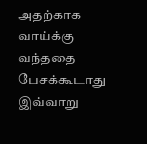அதற்காக வாய்க்கு வந்ததை பேசக்கூடாது இவ்வாறு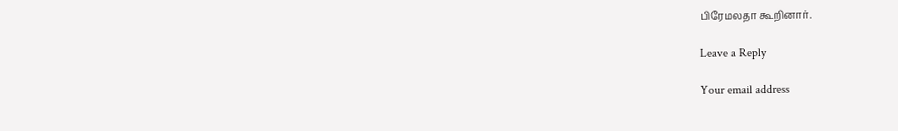பிரேமலதா கூறினார்.

Leave a Reply

Your email address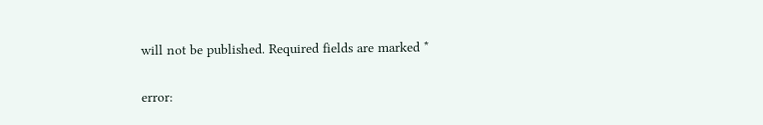will not be published. Required fields are marked *

error: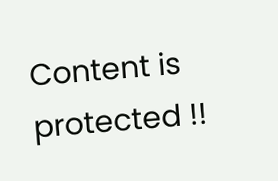Content is protected !!